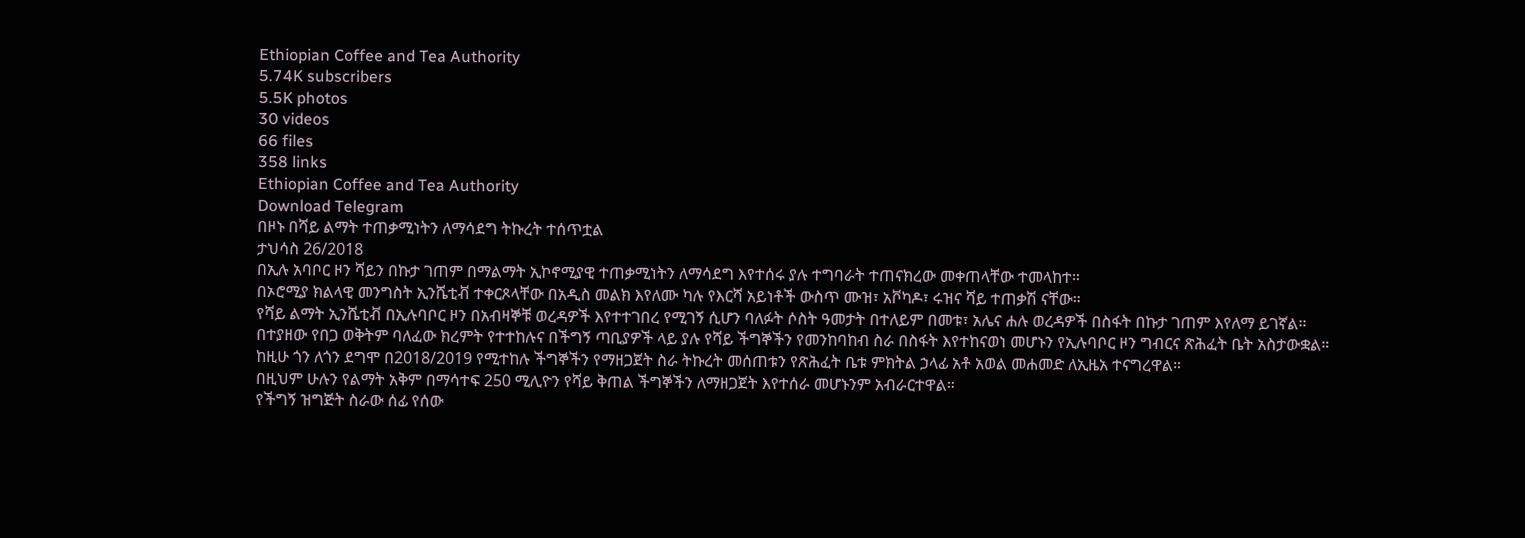Ethiopian Coffee and Tea Authority
5.74K subscribers
5.5K photos
30 videos
66 files
358 links
Ethiopian Coffee and Tea Authority
Download Telegram
በዞኑ በሻይ ልማት ተጠቃሚነትን ለማሳደግ ትኩረት ተሰጥቷል
ታህሳስ 26/2018
በኢሉ አባቦር ዞን ሻይን በኩታ ገጠም በማልማት ኢኮኖሚያዊ ተጠቃሚነትን ለማሳደግ እየተሰሩ ያሉ ተግባራት ተጠናክረው መቀጠላቸው ተመላከተ።
በኦሮሚያ ክልላዊ መንግስት ኢንሼቲቭ ተቀርጾላቸው በአዲስ መልክ እየለሙ ካሉ የእርሻ አይነቶች ውስጥ ሙዝ፣ አቮካዶ፣ ሩዝና ሻይ ተጠቃሽ ናቸው።
የሻይ ልማት ኢንሼቲቭ በኢሉባቦር ዞን በአብዛኞቹ ወረዳዎች እየተተገበረ የሚገኝ ሲሆን ባለፉት ሶስት ዓመታት በተለይም በመቱ፣ አሌና ሐሉ ወረዳዎች በስፋት በኩታ ገጠም እየለማ ይገኛል።
በተያዘው የበጋ ወቅትም ባለፈው ክረምት የተተከሉና በችግኝ ጣቢያዎች ላይ ያሉ የሻይ ችግኞችን የመንከባከብ ስራ በስፋት እየተከናወነ መሆኑን የኢሉባቦር ዞን ግብርና ጽሕፈት ቤት አስታውቋል።
ከዚሁ ጎን ለጎን ደግሞ በ2018/2019 የሚተከሉ ችግኞችን የማዘጋጀት ስራ ትኩረት መሰጠቱን የጽሕፈት ቤቱ ምክትል ኃላፊ አቶ አወል መሐመድ ለኢዜአ ተናግረዋል።
በዚህም ሁሉን የልማት አቅም በማሳተፍ 250 ሚሊዮን የሻይ ቅጠል ችግኞችን ለማዘጋጀት እየተሰራ መሆኑንም አብራርተዋል።
የችግኝ ዝግጅት ስራው ሰፊ የሰው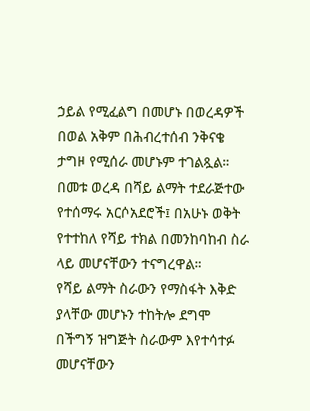ኃይል የሚፈልግ በመሆኑ በወረዳዎች በወል አቅም በሕብረተሰብ ንቅናቄ ታግዞ የሚሰራ መሆኑም ተገልጿል።
በመቱ ወረዳ በሻይ ልማት ተደራጅተው የተሰማሩ አርሶአደሮች፤ በአሁኑ ወቅት የተተከለ የሻይ ተክል በመንከባከብ ስራ ላይ መሆናቸውን ተናግረዋል።
የሻይ ልማት ስራውን የማስፋት እቅድ ያላቸው መሆኑን ተከትሎ ደግሞ በችግኝ ዝግጅት ስራውም እየተሳተፉ መሆናቸውን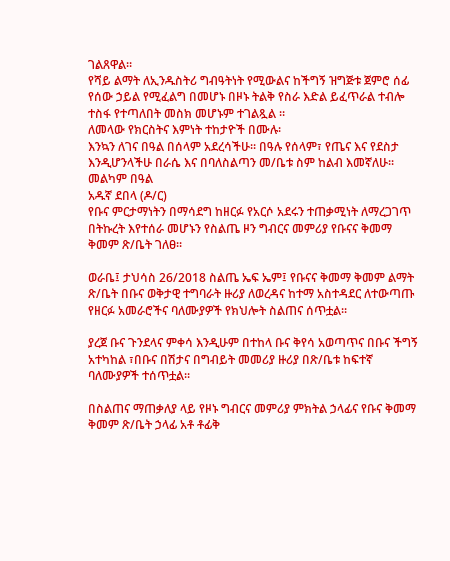ገልጸዋል።
የሻይ ልማት ለኢንዱስትሪ ግብዓትነት የሚውልና ከችግኝ ዝግጅቱ ጀምሮ ሰፊ የሰው ኃይል የሚፈልግ በመሆኑ በዞኑ ትልቅ የስራ እድል ይፈጥራል ተብሎ ተስፋ የተጣለበት መስክ መሆኑም ተገልጿል ።
ለመላው የክርስትና እምነት ተከታዮች በሙሉ፡
እንኳን ለገና በዓል በሰላም አደረሳችሁ፡፡ በዓሉ የሰላም፣ የጤና እና የደስታ እንዲሆንላችሁ በራሴ እና በባለስልጣን መ/ቤቱ ስም ከልብ እመኛለሁ፡፡
መልካም በዓል
አዱኛ ደበላ (ዶ/ር)
የቡና ምርታማነትን በማሳደግ ከዘርፉ የአርሶ አደሩን ተጠቃሚነት ለማረጋገጥ በትኩረት እየተሰራ መሆኑን የስልጤ ዞን ግብርና መምሪያ የቡናና ቅመማ ቅመም ጽ/ቤት ገለፀ፡፡

ወራቤ፤ ታህሳስ 26/2018 ስልጤ ኤፍ ኤም፤ የቡናና ቅመማ ቅመም ልማት ጽ/ቤት በቡና ወቅታዊ ተግባራት ዙሪያ ለወረዳና ከተማ አስተዳደር ለተውጣጡ የዘርፉ አመራሮችና ባለሙያዎች የክህሎት ስልጠና ሰጥቷል፡፡

ያረጀ ቡና ጉንደላና ምቀሳ እንዲሁም በተከላ ቡና ቅየሳ አወጣጥና በቡና ችግኝ አተካከል ፣በቡና በሽታና በግብይት መመሪያ ዙሪያ በጽ/ቤቱ ከፍተኛ ባለሙያዎች ተሰጥቷል፡፡

በስልጠና ማጠቃለያ ላይ የዞኑ ግብርና መምሪያ ምክትል ኃላፊና የቡና ቅመማ ቅመም ጽ/ቤት ኃላፊ አቶ ቶፊቅ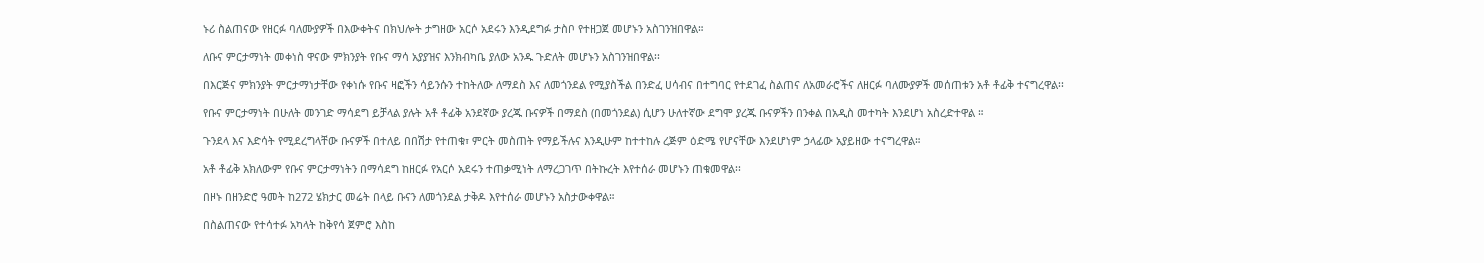ኑሪ ስልጠናው የዘርፉ ባለሙያዎች በእውቀትና በክህሎት ታግዘው አርሶ አደሩን እንዲደግፉ ታስቦ የተዘጋጀ መሆኑን አስገንዝበዋል።

ለቡና ምርታማነት መቀነስ ዋናው ምክንያት የቡና ማሳ አያያዝና እንክብካቤ ያለው አንዱ ጉድለት መሆኑን አስገንዝበዋል፡፡

በእርጅና ምክንያት ምርታማነታቸው የቀነሱ የቡና ዛፎችን ሳይንሱን ተከትለው ለማደስ እና ለመጎንደል የሚያስችል በንድፈ ሀሳብና በተግባር የተደገፈ ስልጠና ለአመራሮችና ለዘርፉ ባለሙያዎች መሰጠቱን አቶ ቶፊቅ ተናግረዋል፡፡

የቡና ምርታማነት በሁለት መንገድ ማሳደግ ይቻላል ያሉት አቶ ቶፊቅ አንደኛው ያረጁ ቡናዎች በማደስ (በመጎንደል) ሲሆን ሁለተኛው ደግሞ ያረጁ ቡናዎችን በንቀል በአዲስ መተካት እንደሆነ አስረድተዋል ።

ጉንደላ እና እድሳት የሚደረግላቸው ቡናዎች በተለይ በበሽታ የተጠቁ፣ ምርት መስጠት የማይችሉና እንዲሁም ከተተከሉ ረጅም ዕድሜ የሆናቸው እንደሆነም ኃላፊው አያይዘው ተናግረዋል።

አቶ ቶፊቅ አክለውም የቡና ምርታማነትን በማሳደግ ከዘርፉ የአርሶ አደሩን ተጠቃሚነት ለማረጋገጥ በትኩረት እየተሰራ መሆኑን ጠቁመዋል፡፡

በዞኑ በዘንድሮ ዓመት ከ272 ሄክታር መሬት በላይ ቡናን ለመጎንደል ታቅዶ እየተሰራ መሆኑን አስታውቀዋል።

በስልጠናው የተሳተፉ አካላት ከቅየሳ ጀምሮ እስከ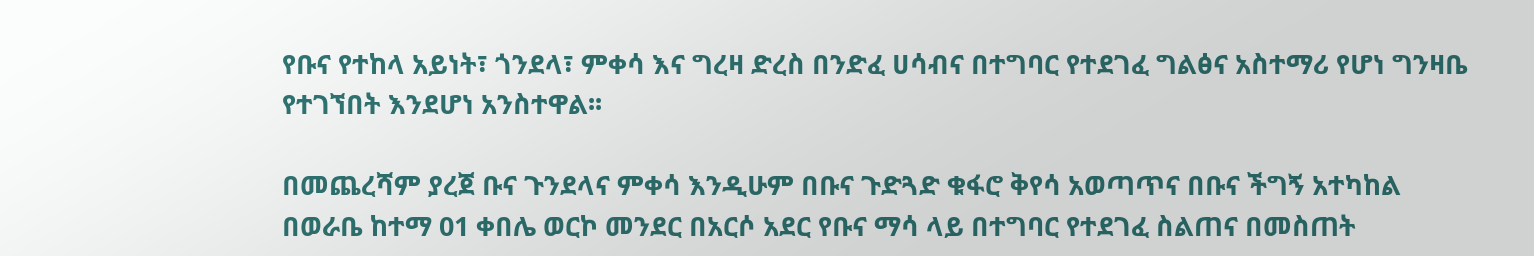የቡና የተከላ አይነት፣ ጎንደላ፣ ምቀሳ እና ግረዛ ድረስ በንድፈ ሀሳብና በተግባር የተደገፈ ግልፅና አስተማሪ የሆነ ግንዛቤ የተገኘበት እንደሆነ አንስተዋል፡፡

በመጨረሻም ያረጀ ቡና ጉንደላና ምቀሳ እንዲሁም በቡና ጉድጓድ ቁፋሮ ቅየሳ አወጣጥና በቡና ችግኝ አተካከል
በወራቤ ከተማ 01 ቀበሌ ወርኮ መንደር በአርሶ አደር የቡና ማሳ ላይ በተግባር የተደገፈ ስልጠና በመስጠት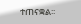ተጠናቋል፡፡